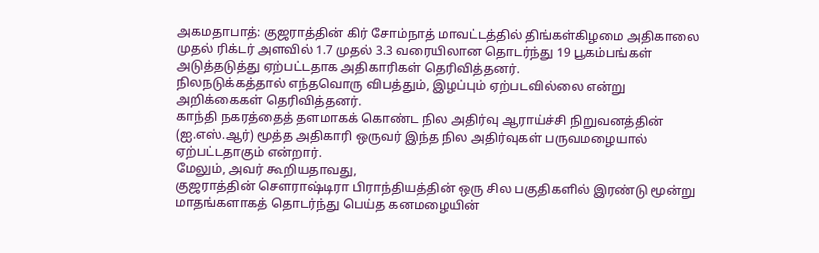அகமதாபாத்: குஜராத்தின் கிர் சோம்நாத் மாவட்டத்தில் திங்கள்கிழமை அதிகாலை முதல் ரிக்டர் அளவில் 1.7 முதல் 3.3 வரையிலான தொடர்ந்து 19 பூகம்பங்கள் அடுத்தடுத்து ஏற்பட்டதாக அதிகாரிகள் தெரிவித்தனர்.
நிலநடுக்கத்தால் எந்தவொரு விபத்தும், இழப்பும் ஏற்படவில்லை என்று அறிக்கைகள் தெரிவித்தனர்.
காந்தி நகரத்தைத் தளமாகக் கொண்ட நில அதிர்வு ஆராய்ச்சி நிறுவனத்தின் (ஐ.எஸ்.ஆர்) மூத்த அதிகாரி ஒருவர் இந்த நில அதிர்வுகள் பருவமழையால் ஏற்பட்டதாகும் என்றார்.
மேலும், அவர் கூறியதாவது,
குஜராத்தின் சௌராஷ்டிரா பிராந்தியத்தின் ஒரு சில பகுதிகளில் இரண்டு மூன்று மாதங்களாகத் தொடர்ந்து பெய்த கனமழையின்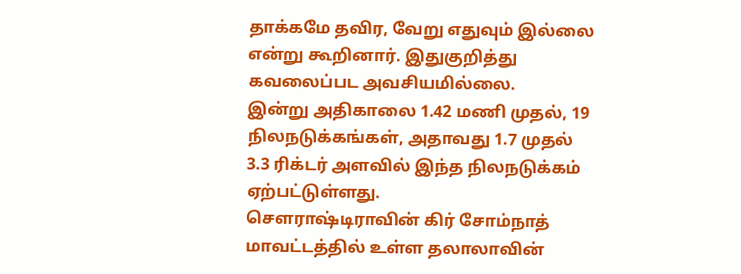தாக்கமே தவிர, வேறு எதுவும் இல்லை என்று கூறினார். இதுகுறித்து கவலைப்பட அவசியமில்லை.
இன்று அதிகாலை 1.42 மணி முதல், 19 நிலநடுக்கங்கள், அதாவது 1.7 முதல் 3.3 ரிக்டர் அளவில் இந்த நிலநடுக்கம் ஏற்பட்டுள்ளது.
சௌராஷ்டிராவின் கிர் சோம்நாத் மாவட்டத்தில் உள்ள தலாலாவின்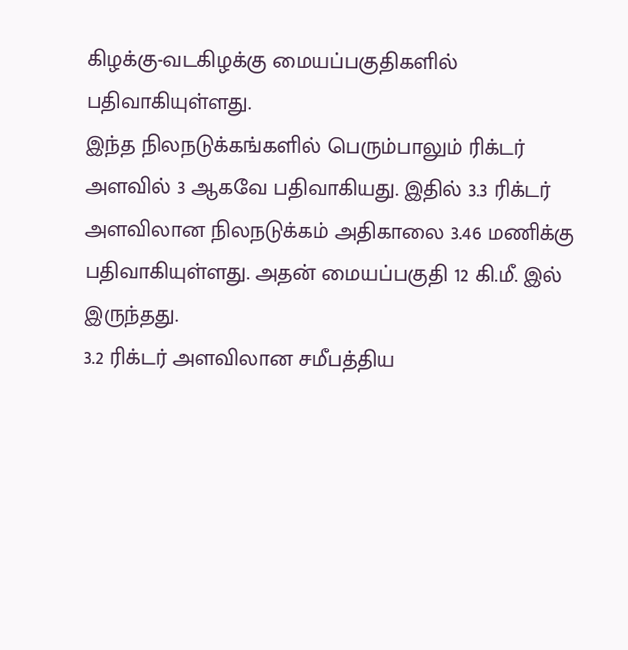கிழக்கு-வடகிழக்கு மையப்பகுதிகளில் பதிவாகியுள்ளது.
இந்த நிலநடுக்கங்களில் பெரும்பாலும் ரிக்டர் அளவில் 3 ஆகவே பதிவாகியது. இதில் 3.3 ரிக்டர் அளவிலான நிலநடுக்கம் அதிகாலை 3.46 மணிக்கு பதிவாகியுள்ளது. அதன் மையப்பகுதி 12 கி.மீ. இல் இருந்தது.
3.2 ரிக்டர் அளவிலான சமீபத்திய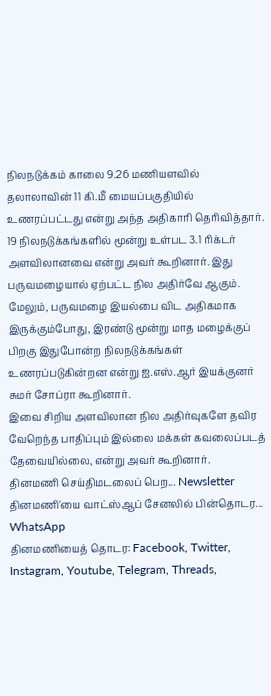நிலநடுக்கம் காலை 9.26 மணியளவில் தலாலாவின் 11 கி.மீ மையப்பகுதியில் உணரப்பட்டது என்று அந்த அதிகாரி தெரிவித்தார்.
19 நிலநடுக்கங்களில் மூன்று உள்பட 3.1 ரிக்டர் அளவிலானவை என்று அவர் கூறினார். இது பருவமழையால் ஏற்பட்ட நில அதிர்வே ஆகும்.
மேலும், பருவமழை இயல்பை விட அதிகமாக இருக்கும்போது, இரண்டு மூன்று மாத மழைக்குப் பிறகு இதுபோன்ற நிலநடுக்கங்கள் உணரப்படுகின்றன என்று ஐ.எஸ்.ஆர் இயக்குனர் சுமர் சோப்ரா கூறினார்.
இவை சிறிய அளவிலான நில அதிர்வுகளே தவிர வேறெந்த பாதிப்பும் இல்லை மக்கள் கவலைப்படத் தேவையில்லை, என்று அவர் கூறினார்.
தினமணி செய்திமடலைப் பெற... Newsletter
தினமணி'யை வாட்ஸ்ஆப் சேனலில் பின்தொடர... WhatsApp
தினமணியைத் தொடர: Facebook, Twitter, Instagram, Youtube, Telegram, Threads,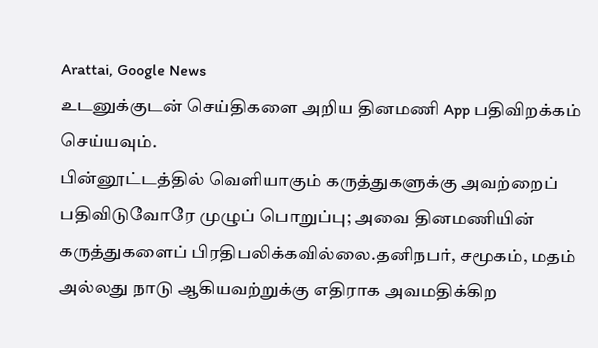Arattai, Google News
உடனுக்குடன் செய்திகளை அறிய தினமணி App பதிவிறக்கம் செய்யவும்.
பின்னூட்டத்தில் வெளியாகும் கருத்துகளுக்கு அவற்றைப் பதிவிடுவோரே முழுப் பொறுப்பு; அவை தினமணியின் கருத்துகளைப் பிரதிபலிக்கவில்லை.தனிநபர், சமூகம், மதம் அல்லது நாடு ஆகியவற்றுக்கு எதிராக அவமதிக்கிற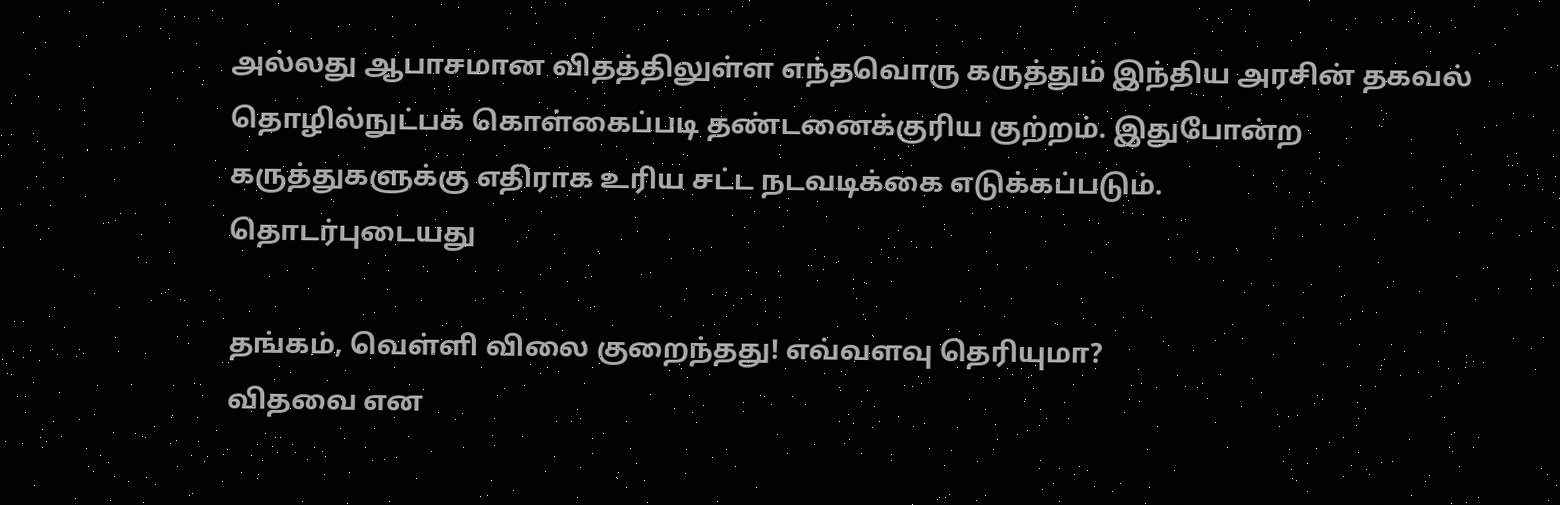அல்லது ஆபாசமான விதத்திலுள்ள எந்தவொரு கருத்தும் இந்திய அரசின் தகவல் தொழில்நுட்பக் கொள்கைப்படி தண்டனைக்குரிய குற்றம். இதுபோன்ற கருத்துகளுக்கு எதிராக உரிய சட்ட நடவடிக்கை எடுக்கப்படும்.
தொடர்புடையது

தங்கம், வெள்ளி விலை குறைந்தது! எவ்வளவு தெரியுமா?
விதவை என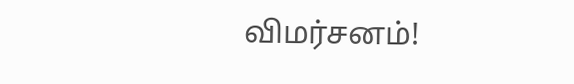விமர்சனம்!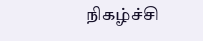நிகழ்ச்சி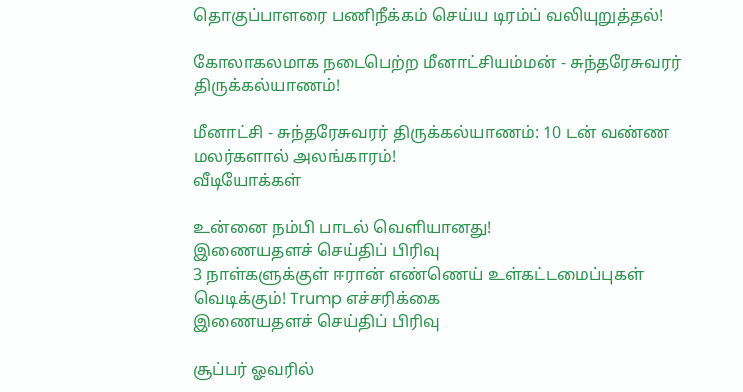தொகுப்பாளரை பணிநீக்கம் செய்ய டிரம்ப் வலியுறுத்தல்!

கோலாகலமாக நடைபெற்ற மீனாட்சியம்மன் - சுந்தரேசுவரர் திருக்கல்யாணம்!

மீனாட்சி - சுந்தரேசுவரர் திருக்கல்யாணம்: 10 டன் வண்ண மலர்களால் அலங்காரம்!
வீடியோக்கள்

உன்னை நம்பி பாடல் வெளியானது!
இணையதளச் செய்திப் பிரிவு
3 நாள்களுக்குள் ஈரான் எண்ணெய் உள்கட்டமைப்புகள் வெடிக்கும்! Trump எச்சரிக்கை
இணையதளச் செய்திப் பிரிவு

சூப்பர் ஓவரில்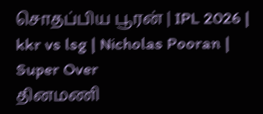சொதப்பிய பூரன் | IPL 2026 | kkr vs lsg | Nicholas Pooran | Super Over
தினமணி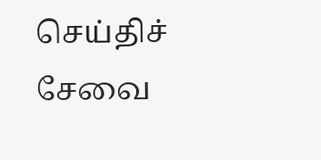செய்திச் சேவை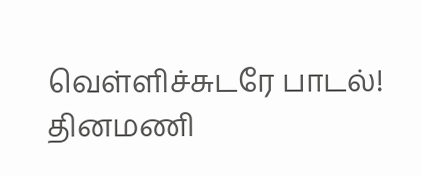வெள்ளிச்சுடரே பாடல்!
தினமணி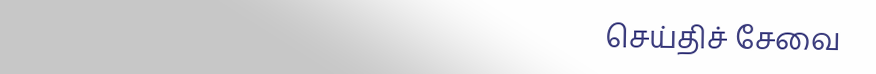செய்திச் சேவை